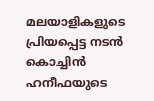മലയാളികളുടെ പ്രിയപ്പെട്ട നടൻ കൊച്ചിൻ ഹനീഫയുടെ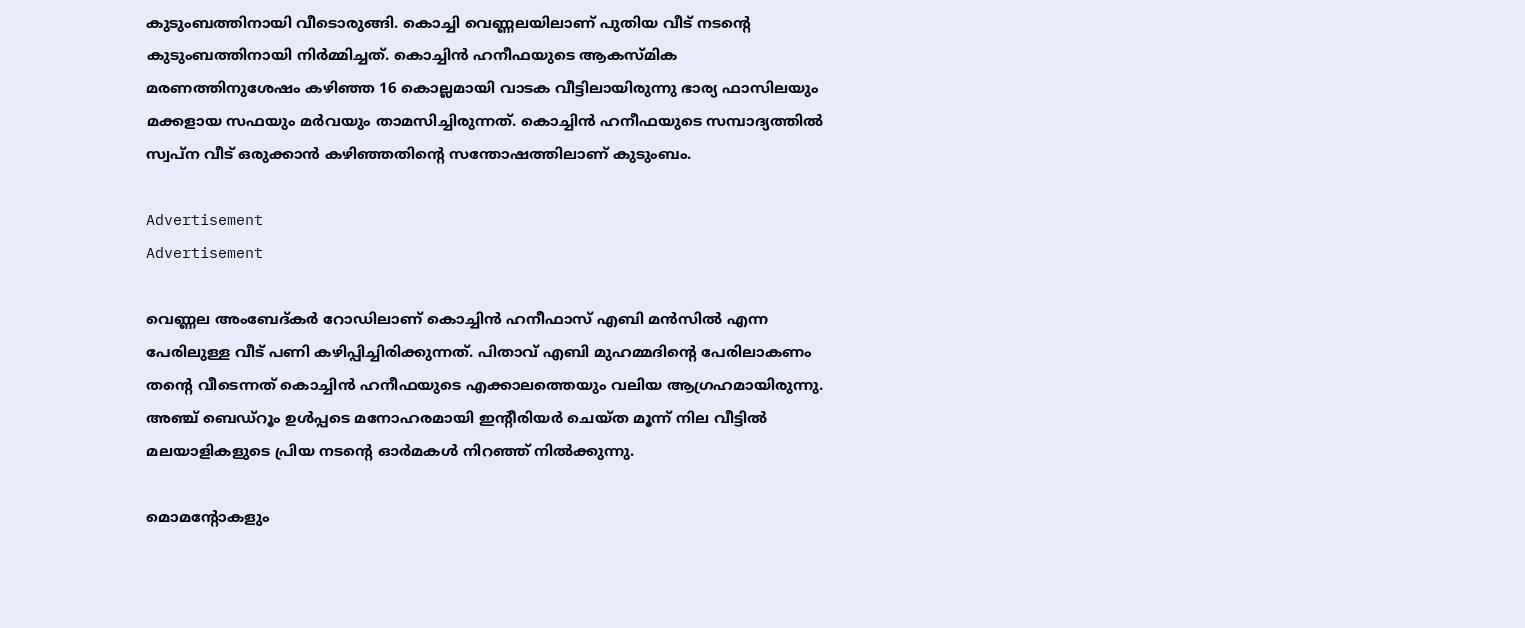കുടുംബത്തിനായി വീടൊരുങ്ങി. കൊച്ചി വെണ്ണലയിലാണ് പുതിയ വീട് നടന്റെ കുടുംബത്തിനായി നിർമ്മിച്ചത്. കൊച്ചിൻ ഹനീഫയുടെ ആകസ്മിക മരണത്തിനുശേഷം കഴിഞ്ഞ 16 കൊല്ലമായി വാടക വീട്ടിലായിരുന്നു ഭാര്യ ഫാസിലയും മക്കളായ സഫയും മർവയും താമസിച്ചിരുന്നത്. കൊച്ചിൻ ഹനീഫയുടെ സമ്പാദ്യത്തിൽ സ്വപ്ന വീട് ഒരുക്കാൻ കഴിഞ്ഞതിന്റെ സന്തോഷത്തിലാണ് കുടുംബം.

Advertisement
Advertisement

വെണ്ണല അംബേദ്കർ റോഡിലാണ് കൊച്ചിൻ ഹനീഫാസ് എബി മൻസിൽ എന്ന പേരിലുള്ള വീട് പണി കഴിപ്പിച്ചിരിക്കുന്നത്. പിതാവ് എബി മുഹമ്മദിന്റെ പേരിലാകണം തന്റെ വീടെന്നത് കൊച്ചിൻ ഹനീഫയുടെ എക്കാലത്തെയും വലിയ ആഗ്രഹമായിരുന്നു. അഞ്ച് ബെഡ്റൂം ഉൾപ്പടെ മനോഹരമായി ഇന്റീരിയർ ചെയ്ത മൂന്ന് നില വീട്ടിൽ മലയാളികളുടെ പ്രിയ നടന്റെ ഓർമകൾ നിറഞ്ഞ് നിൽക്കുന്നു.

മൊമന്റോകളും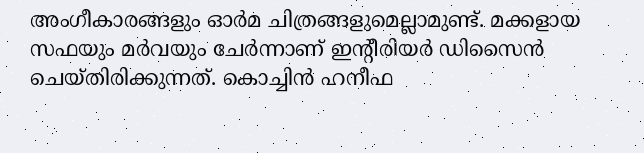അംഗീകാരങ്ങളും ഓർമ ചിത്രങ്ങളുമെല്ലാമുണ്ട്. മക്കളായ സഫയും മർവയും ചേർന്നാണ് ഇന്റീരിയർ ഡിസൈൻ ചെയ്തിരിക്കുന്നത്. കൊച്ചിൻ ഹനീഫ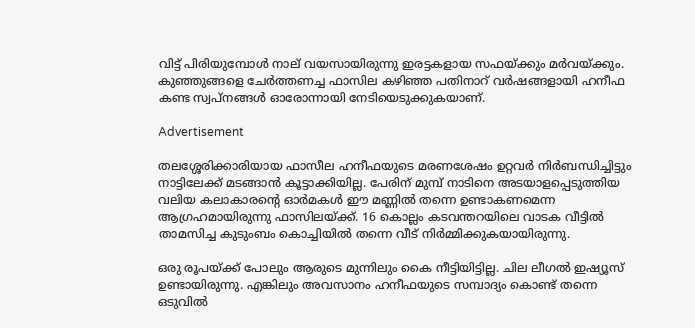വിട്ട് പിരിയുമ്പോൾ നാല് വയസായിരുന്നു ഇരട്ടകളായ സഫയ്ക്കും മർവയ്ക്കും. കുഞ്ഞുങ്ങളെ ചേർത്തണച്ച ഫാസില കഴിഞ്ഞ പതിനാറ് വർഷങ്ങളായി ഹനീഫ കണ്ട സ്വപ്നങ്ങൾ ഓരോന്നായി നേടിയെടുക്കുകയാണ്.

Advertisement

തലശ്ശേരിക്കാരിയായ ഫാസീല ഹനീഫയുടെ മരണശേഷം ഉറ്റവർ നിർബന്ധിച്ചിട്ടും നാട്ടിലേക്ക് മടങ്ങാൻ കൂട്ടാക്കിയില്ല. പേരിന് മുമ്പ് നാടിനെ അടയാളപ്പെടുത്തിയ വലിയ കലാകാരന്റെ ഓർമകൾ ഈ മണ്ണിൽ തന്നെ ഉണ്ടാകണമെന്ന ആഗ്രഹമായിരുന്നു ഫാസിലയ്ക്ക്. 16 കൊല്ലം കടവന്തറയിലെ വാടക വീട്ടിൽ താമസിച്ച കുടുംബം കൊച്ചിയിൽ തന്നെ വീട് നിർമ്മിക്കുകയായിരുന്നു.

ഒരു രൂപയ്ക്ക് പോലും ആരുടെ മുന്നിലും കൈ നീട്ടിയിട്ടില്ല. ചില ലീഗൽ ഇഷ്യൂസ് ഉണ്ടായിരുന്നു. എങ്കിലും അവസാനം ഹനീഫയുടെ സമ്പാദ്യം കൊണ്ട് തന്നെ ഒടുവിൽ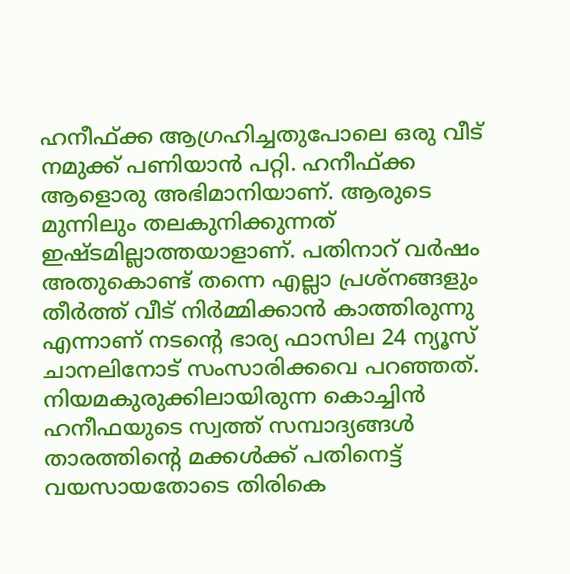ഹനീഫ്ക്ക ആഗ്രഹിച്ചതുപോലെ ഒരു വീട് നമുക്ക് പണിയാൻ പറ്റി. ഹനീഫ്ക്ക ആളൊരു അഭിമാനിയാണ്. ആരുടെ മുന്നിലും തലകുനിക്കുന്നത് ഇഷ്ടമില്ലാത്തയാളാണ്. പതിനാറ് വർഷം അതുകൊണ്ട് തന്നെ എല്ലാ പ്രശ്നങ്ങളും തീർത്ത് വീട് നിർമ്മിക്കാൻ കാത്തിരുന്നു എന്നാണ് നടന്റെ ഭാര്യ ഫാസില 24 ന്യൂസ് ചാനലിനോട് സംസാരിക്കവെ പറഞ്ഞത്. നിയമകുരുക്കിലായിരുന്ന കൊച്ചിൻ ഹനീഫയുടെ സ്വത്ത് സമ്പാദ്യങ്ങൾ താരത്തിന്റെ മക്കൾക്ക് പതിനെട്ട് വയസായതോടെ തിരികെ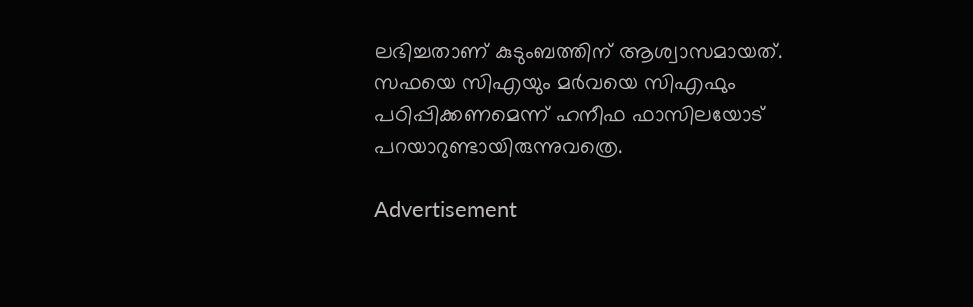ലഭിച്ചതാണ് കുടുംബത്തിന് ആശ്വാസമായത്. സഫയെ സിഎയും മർവയെ സിഎഫും പഠിപ്പിക്കണമെന്ന് ഹനീഫ ഫാസിലയോട് പറയാറുണ്ടായിരുന്നുവത്രെ.

Advertisement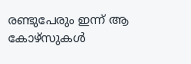രണ്ടുപേരും ഇന്ന് ആ കോഴ്സുകൾ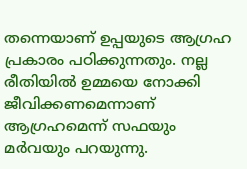തന്നെയാണ് ഉപ്പയുടെ ആഗ്രഹ പ്രകാരം പഠിക്കുന്നതും. നല്ല രീതിയിൽ ഉമ്മയെ നോക്കി ജീവിക്കണമെന്നാണ് ആഗ്രഹമെന്ന് സഫയും മർവയും പറയുന്നു.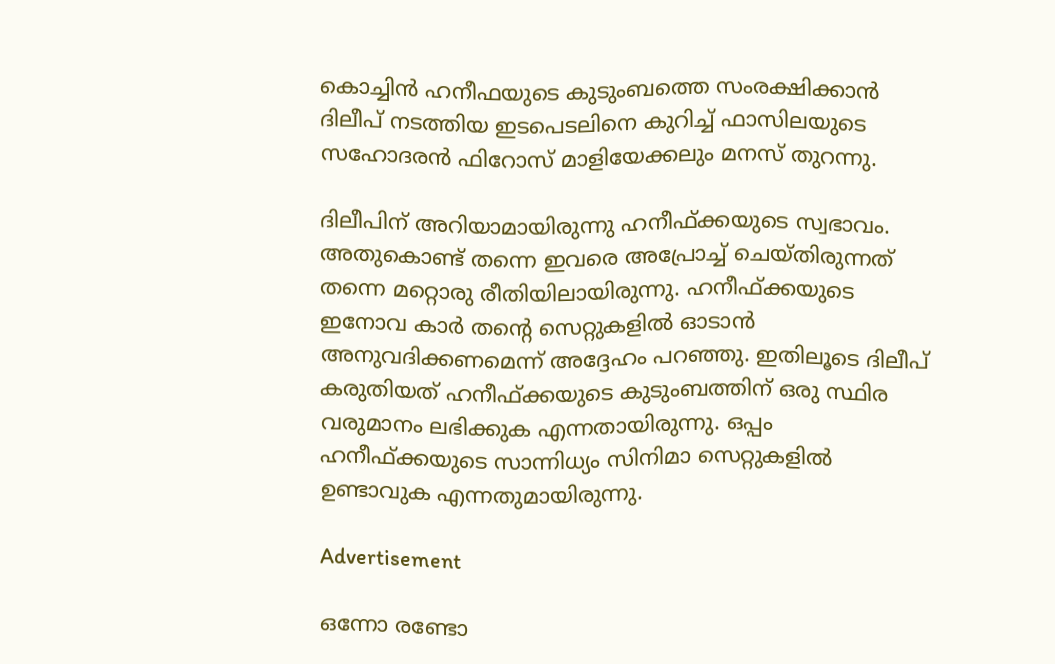കൊച്ചിൻ ഹനീഫയുടെ കുടുംബത്തെ സംരക്ഷിക്കാൻ ദിലീപ് നടത്തിയ ഇടപെടലിനെ കുറിച്ച് ഫാസിലയുടെ സഹോദരൻ ഫിറോസ് മാളിയേക്കലും മനസ് തുറന്നു.

ദിലീപിന് അറിയാ‌മായിരുന്നു ഹനീഫ്ക്കയുടെ സ്വഭാവം. അതുകൊണ്ട് തന്നെ ഇവരെ അപ്രോച്ച് ചെയ്തിരുന്നത് തന്നെ മറ്റൊരു രീതിയിലായിരുന്നു. ഹനീഫ്ക്കയുടെ ഇനോവ കാർ തന്റെ സെറ്റുകളിൽ ഓടാൻ അനുവദിക്കണമെന്ന് അദ്ദേഹം പറഞ്ഞു. ഇതിലൂടെ ദിലീപ് കരുതിയത് ഹനീഫ്ക്കയുടെ കുടുംബത്തിന് ഒരു സ്ഥിര വരുമാനം ലഭിക്കുക എന്നതായിരുന്നു. ഒപ്പം ഹനീഫ്ക്കയുടെ സാന്നിധ്യം സിനിമാ സെറ്റുകളിൽ ഉണ്ടാവുക എന്നതുമായിരുന്നു.

Advertisement

ഒന്നോ രണ്ടോ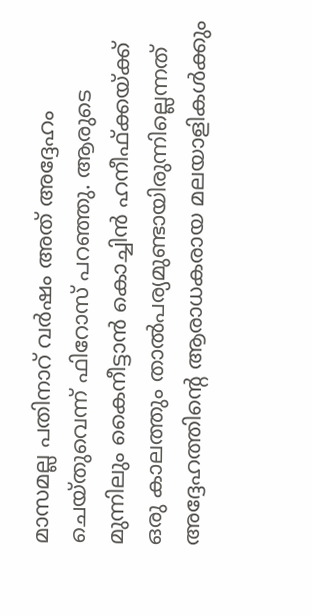മാസമല്ല പതിനാറ് വർഷം അത് അദ്ദേഹം ചെയ്തുവെന്ന് ഫിറോസ് പറഞ്ഞു. ആരുടെ മുന്നിലും കൈനീട്ടാൻ കൊച്ചിൻ ഹനീഫ്ക്കയ്ക്ക് ഒരു കാലത്തും താൽപര്യമുണ്ടായിരുന്നില്ലെന്നത് അദ്ദേഹത്തിന്റെ ആരാധകരായ മലയാളികൾക്കും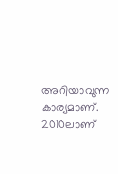അറിയാവുന്ന കാര്യമാണ്. 2010ലാണ്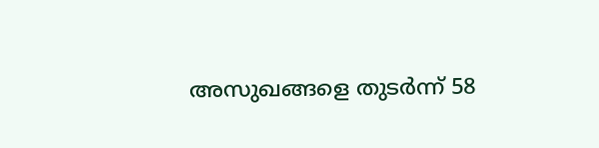അസുഖങ്ങളെ തുടർന്ന് 58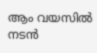ആം വയസിൽ നടൻ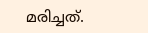മരിച്ചത്.